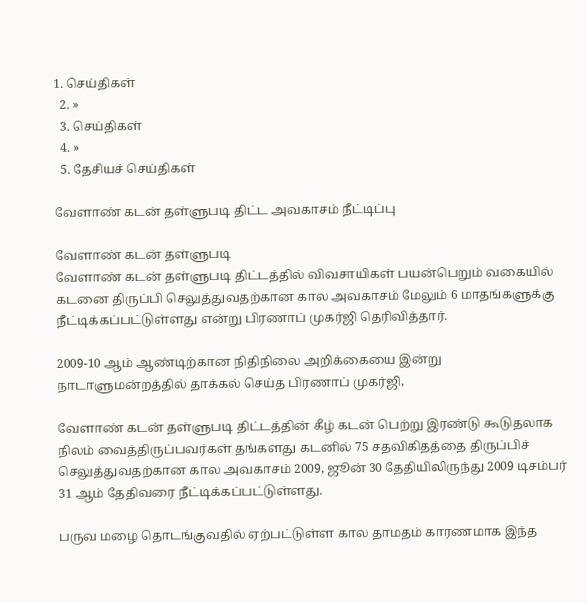1. செய்திகள்
  2. »
  3. செய்திகள்
  4. »
  5. தேசியச் செய்திகள்

வேளாண் கடன் தள்ளுபடி திட்ட அவகாசம் நீட்டிப்பு

வேளாண் கடன் தள்ளுபடி
வேளாண் கடன் தள்ளுபடி திட்டத்தில் விவசாயிகள் பயன்பெறும் வகையில் கடனை திருப்பி செலுத்துவதற்கான கால அவகாசம் மேலும் 6 மாதங்களுக்கு நீட்டிக்கப்பட்டுள்ளது எ‌ன்று ‌பிரணா‌ப் முக‌ர்‌ஜி தெ‌ரி‌வி‌த்தா‌ர்.

2009-10 ஆம் ஆண்டிற்கான ‌நி‌தி‌நிலை அ‌றி‌க்கையை இன்று நாடாளுமன்றத்தில் தாக்கல் செய்த பிரணாப் முகர்ஜி,

வேளாண் கடன் தள்ளுபடி திட்டத்தின் கீழ் கடன் பெற்று இரண்டு கூடுதலாக நிலம் வைத்திருப்பவர்கள் தங்களது கடனில் 75 சதவிகிதத்தை திருப்பிச் செலுத்துவதற்கான கால அவகாசம் 2009, ஜூன் 30 தேதியிலிருந்து 2009 டிசம்பர் 31 ஆம் தேதிவரை நீட்டிக்கப்பட்டுள்ளது.

பருவ மழை தொடங்குவதில் ஏற்பட்டுள்ள கால தாமதம் காரணமாக இந்த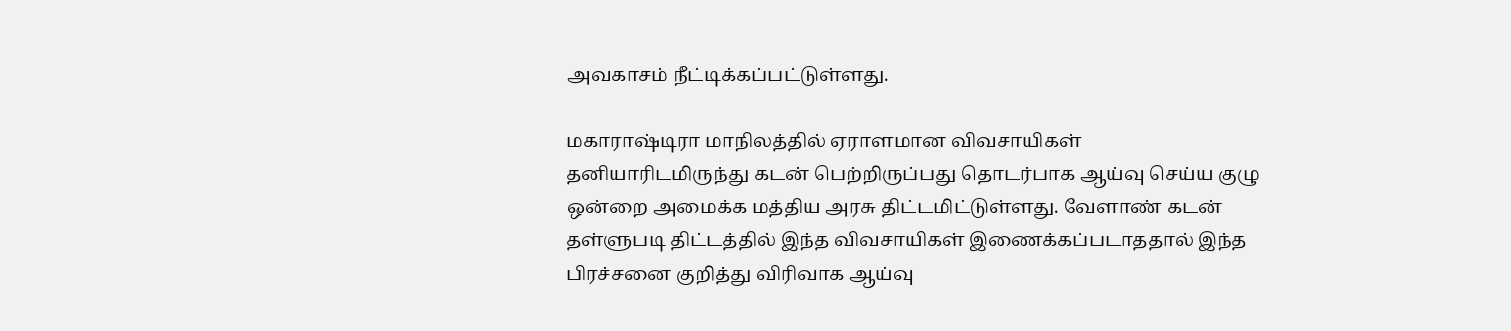அவகாசம் நீட்டிக்கப்பட்டுள்ளது.

மகாராஷ்டிரா மாநிலத்தில் ஏராளமான விவசாயிகள் தனியாரிடமிருந்து கடன் பெற்றிருப்பது தொடர்பாக ஆய்வு செய்ய குழு ஒன்றை அமைக்க மத்திய அரசு திட்டமிட்டுள்ளது. வேளாண் கடன் தள்ளுபடி திட்டத்தில் இந்த விவசாயிகள் இணைக்கப்படாததால் இந்த பிரச்சனை குறித்து விரிவாக ஆய்வு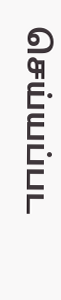செய்யப்பட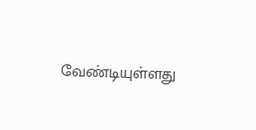வேண்டியுள்ளது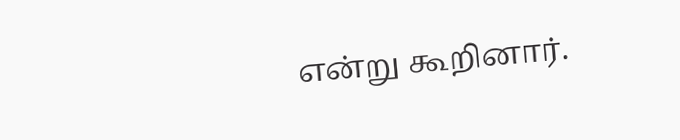எ‌ன்று கூ‌‌றினா‌ர்.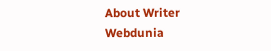About Writer
Webdunia